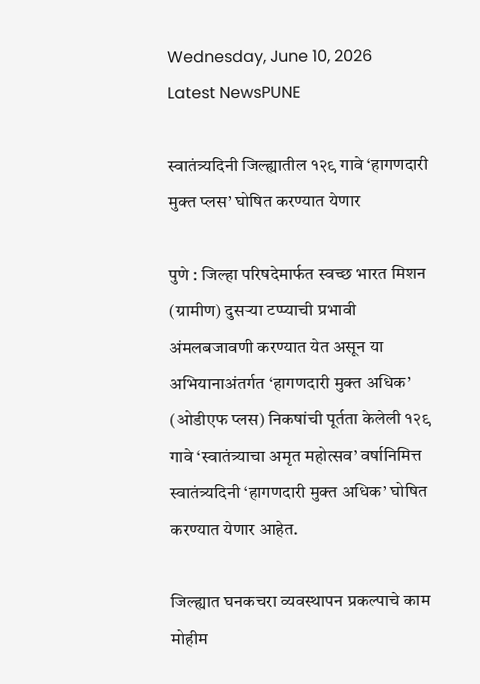Wednesday, June 10, 2026
Latest NewsPUNE

स्वातंत्र्यदिनी जिल्ह्यातील १२९ गावे ‘हागणदारी मुक्त प्लस’ घोषित करण्यात येणार

पुणे : जिल्हा परिषदेमार्फत स्वच्छ भारत मिशन (ग्रामीण) दुसऱ्या टप्प्याची प्रभावी अंमलबजावणी करण्यात येत असून या अभियानाअंतर्गत ‘हागणदारी मुक्त अधिक’ (ओडीएफ प्लस) निकषांची पूर्तता केलेली १२९ गावे ‘स्वातंत्र्याचा अमृत महोत्सव’ वर्षानिमित्त स्वातंत्र्यदिनी ‘हागणदारी मुक्त अधिक’ घोषित करण्यात येणार आहेत.

जिल्ह्यात घनकचरा व्यवस्थापन प्रकल्पाचे काम मोहीम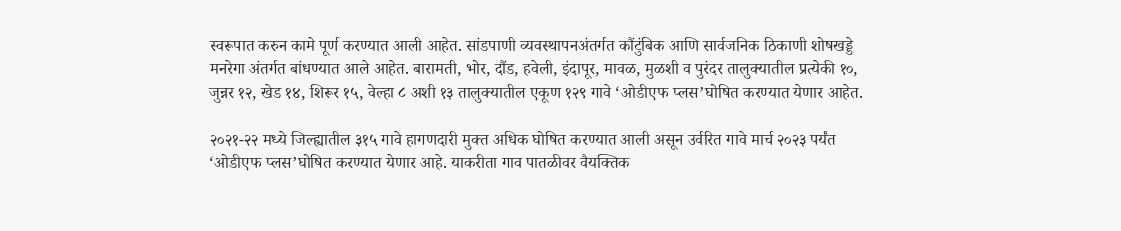स्वरूपात करुन कामे पूर्ण करण्यात आली आहेत. सांडपाणी व्यवस्थापनअंतर्गत कौंटुंबिक आणि सार्वजनिक ठिकाणी शोषखड्डे मनरेगा अंतर्गत बांधण्यात आले आहेत. बारामती, भोर, दौंड, हवेली, इंदापूर, मावळ, मुळशी व पुरंदर तालुक्यातील प्रत्येकी १०, जुन्नर १२, खेड १४, शिरूर १५, वेल्हा ८ अशी १३ तालुक्यातील एकूण १२९ गावे ‘ओडीएफ प्लस’घोषित करण्यात येणार आहेत.

२०२१-२२ मध्ये जिल्ह्यातील ३१५ गावे हागणदारी मुक्त अधिक घोषित करण्यात आली असून उर्वरित गावे मार्च २०२३ पर्यंत ‘ओडीएफ प्लस’घोषित करण्यात येणार आहे. याकरीता गाव पातळीवर वैयक्तिक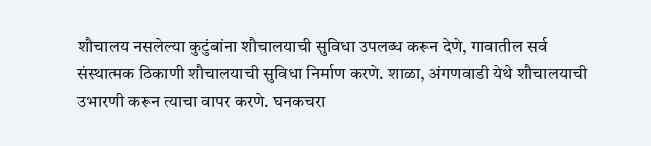शौचालय नसलेल्या कुटुंबांना शौचालयाची सुविधा उपलब्ध करून देणे, गावातील सर्व संस्थात्मक ठिकाणी शौचालयाची सुविधा निर्माण करणे. शाळा, अंगणवाडी येथे शौचालयाची उभारणी करून त्याचा वापर करणे. घनकचरा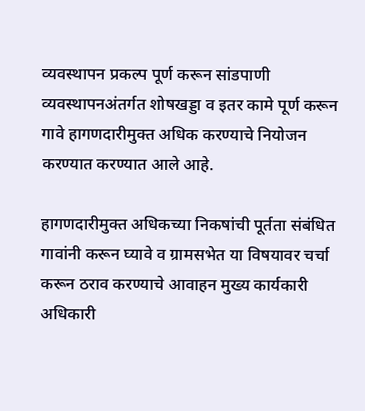व्यवस्थापन प्रकल्प पूर्ण करून सांडपाणी व्यवस्थापनअंतर्गत शोषखड्डा व इतर कामे पूर्ण करून गावे हागणदारीमुक्त अधिक करण्याचे नियोजन करण्यात करण्यात आले आहे.

हागणदारीमुक्त अधिकच्या निकषांची पूर्तता संबंधित गावांनी करून घ्यावे व ग्रामसभेत या विषयावर चर्चा करून ठराव करण्याचे आवाहन मुख्य कार्यकारी अधिकारी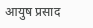आयुष प्रसाद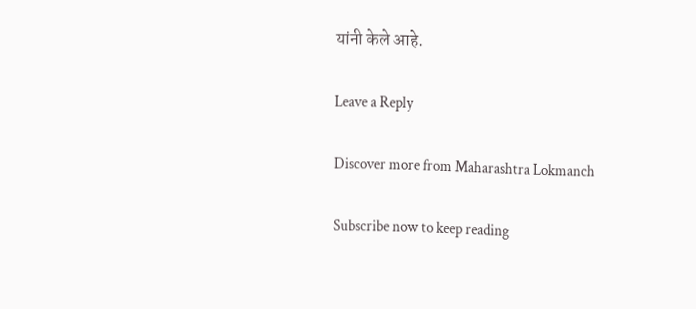यांनी केले आहे.

Leave a Reply

Discover more from Maharashtra Lokmanch

Subscribe now to keep reading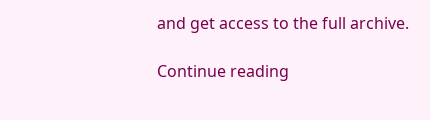and get access to the full archive.

Continue reading